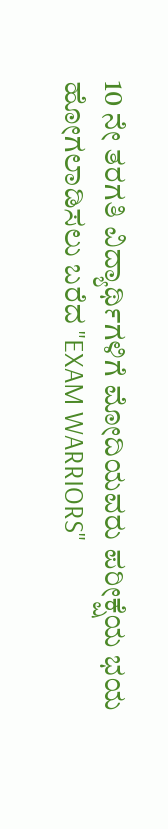10 ನೇ ತರಗತಿ ವಿದ್ಯಾರ್ಥಿಗಳಿಗೆ ಮೋದಿಯವರು ಪರೀಕ್ಷೆಯ ಭಯ ಹೋಗಲಾಡಿಸಲು ಬರೆದ "EXAM WARRIORS"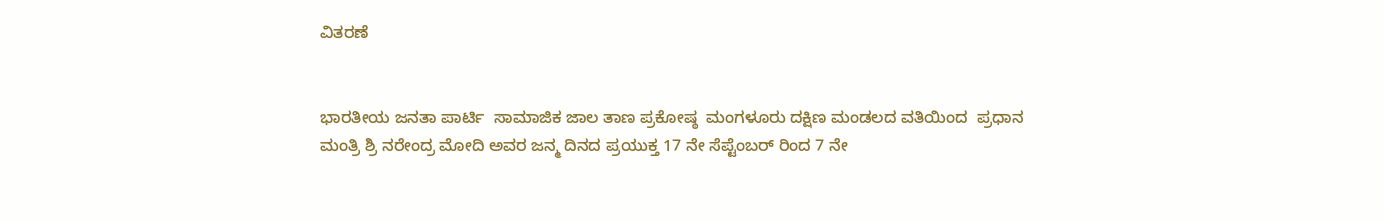ವಿತರಣೆ


ಭಾರತೀಯ ಜನತಾ ಪಾರ್ಟಿ  ಸಾಮಾಜಿಕ ಜಾಲ ತಾಣ ಪ್ರಕೋಷ್ಠ  ಮಂಗಳೂರು ದಕ್ಷಿಣ ಮಂಡಲದ ವತಿಯಿಂದ  ಪ್ರಧಾನ ಮಂತ್ರಿ ಶ್ರಿ ನರೇಂದ್ರ ಮೋದಿ ಅವರ ಜನ್ಮ ದಿನದ ಪ್ರಯುಕ್ತ 17 ನೇ ಸೆಪ್ಟೆಂಬರ್ ರಿಂದ 7 ನೇ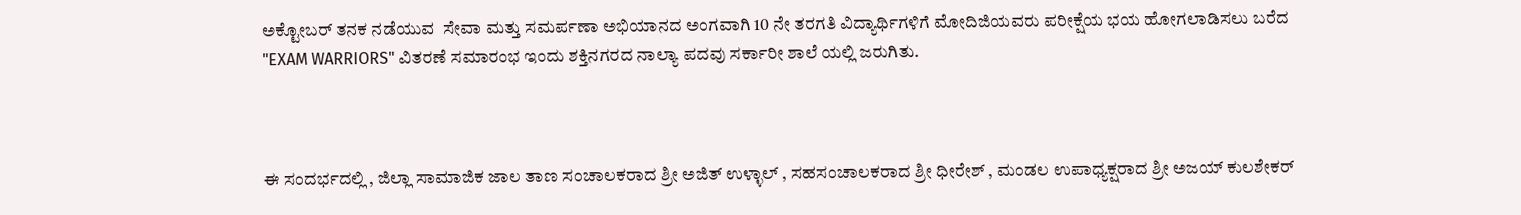ಅಕ್ಟೋಬರ್ ತನಕ ನಡೆಯುವ  ಸೇವಾ ಮತ್ತು ಸಮರ್ಪಣಾ ಅಭಿಯಾನದ ಅಂಗವಾಗಿ 10 ನೇ ತರಗತಿ ವಿದ್ಯಾರ್ಥಿಗಳಿಗೆ ಮೋದಿಜಿಯವರು ಪರೀಕ್ಷೆಯ ಭಯ ಹೋಗಲಾಡಿಸಲು ಬರೆದ  "EXAM WARRIORS" ವಿತರಣೆ ಸಮಾರಂಭ ಇಂದು ಶಕ್ತಿನಗರದ ನಾಲ್ಯಾ ಪದವು ಸರ್ಕಾರೀ ಶಾಲೆ ಯಲ್ಲಿ ಜರುಗಿತು.



ಈ ಸಂದರ್ಭದಲ್ಲಿ , ಜಿಲ್ಲಾ ಸಾಮಾಜಿಕ ಜಾಲ ತಾಣ ಸಂಚಾಲಕರಾದ ಶ್ರೀ ಅಜಿತ್ ಉಳ್ಳಾಲ್ , ಸಹಸಂಚಾಲಕರಾದ ಶ್ರೀ ಧೀರೇಶ್ , ಮಂಡಲ ಉಪಾಧ್ಯಕ್ಷರಾದ ಶ್ರೀ ಅಜಯ್ ಕುಲಶೇಕರ್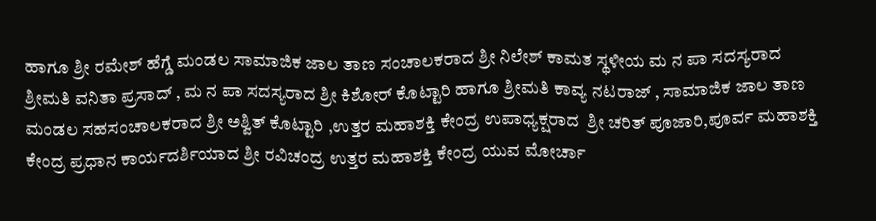ಹಾಗೂ ಶ್ರೀ ರಮೇಶ್ ಹೆಗ್ಡೆ ಮಂಡಲ ಸಾಮಾಜಿಕ ಜಾಲ ತಾಣ ಸಂಚಾಲಕರಾದ ಶ್ರೀ ನಿಲೇಶ್ ಕಾಮತ ಸ್ಥಳೀಯ ಮ ನ ಪಾ ಸದಸ್ಯರಾದ ಶ್ರೀಮತಿ ವನಿತಾ ಪ್ರಸಾದ್ , ಮ ನ ಪಾ ಸದಸ್ಯರಾದ ಶ್ರೀ ಕಿಶೋರ್ ಕೊಟ್ಟಾರಿ ಹಾಗೂ ಶ್ರೀಮತಿ ಕಾವ್ಯ ನಟರಾಜ್ , ಸಾಮಾಜಿಕ ಜಾಲ ತಾಣ ಮಂಡಲ ಸಹಸಂಚಾಲಕರಾದ ಶ್ರೀ ಅಶ್ವಿತ್ ಕೊಟ್ಟಾರಿ ,ಉತ್ತರ ಮಹಾಶಕ್ತಿ ಕೇಂದ್ರ ಉಪಾಧ್ಯಕ್ಷರಾದ  ಶ್ರೀ ಚರಿತ್ ಪೂಜಾರಿ,ಪೂರ್ವ ಮಹಾಶಕ್ತಿ ಕೇಂದ್ರ ಪ್ರಧಾನ ಕಾರ್ಯದರ್ಶಿಯಾದ ಶ್ರೀ ರವಿಚಂದ್ರ ಉತ್ತರ ಮಹಾಶಕ್ತಿ ಕೇಂದ್ರ ಯುವ ಮೋರ್ಚಾ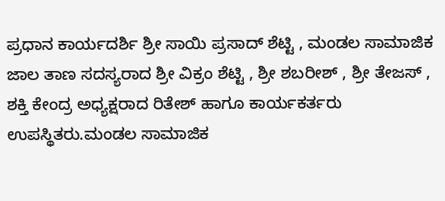ಪ್ರಧಾನ ಕಾರ್ಯದರ್ಶಿ ಶ್ರೀ ಸಾಯಿ ಪ್ರಸಾದ್ ಶೆಟ್ಟಿ , ಮಂಡಲ ಸಾಮಾಜಿಕ ಜಾಲ ತಾಣ ಸದಸ್ಯರಾದ ಶ್ರೀ ವಿಕ್ರಂ ಶೆಟ್ಟಿ , ಶ್ರೀ ಶಬರೀಶ್ , ಶ್ರೀ ತೇಜಸ್ , ಶಕ್ತಿ ಕೇಂದ್ರ ಅಧ್ಯಕ್ಷರಾದ ರಿತೇಶ್ ಹಾಗೂ ಕಾರ್ಯಕರ್ತರು ಉಪಸ್ಥಿತರು.ಮಂಡಲ ಸಾಮಾಜಿಕ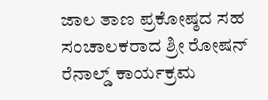ಜಾಲ ತಾಣ ಪ್ರಕೋಷ್ಠದ ಸಹ ಸಂಚಾಲಕರಾದ ಶ್ರೀ ರೋಷನ್ ರೆನಾಲ್ಡ್ ಕಾರ್ಯಕ್ರಮ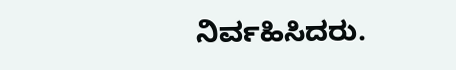ನಿರ್ವಹಿಸಿದರು.